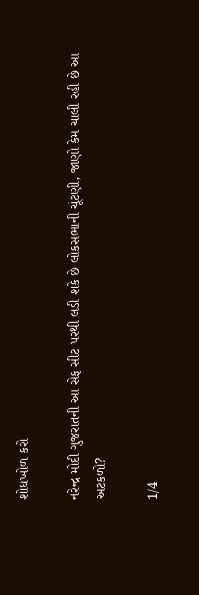શોધખોળ કરો

નરેન્દ્ર મોદી ગુજરાતની આ સેફ સીટ પરથી લડી શકે છે લોકસભાની ચૂંટણી, જાણો કેમ ચાલી રહી છે આ અટકળો?

1/4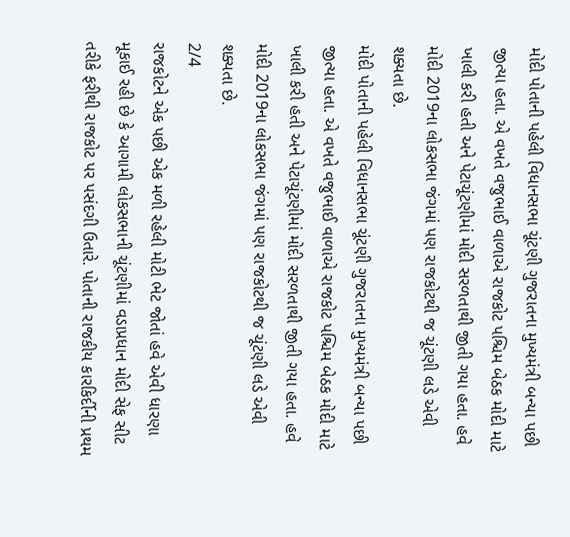મોદી પોતાની પહેલી વિધાનસભા ચૂંટણી ગુજરાતના મુખ્યમંત્રી બન્યા પછી જીત્યા હતા. એ વખતે વજુભાઈ વાળાએ રાજકોટ પશ્ચિમ બેઠક મોદી માટે ખાલી કરી હતી અને પેટાચૂંટણીમાં મોદી સરળતાથી જીતી ગયા હતા. હવે મોદી 2019ના લોકસભા જંગમાં પણ રાજકોટથી જ ચૂંટણી લડે એવી શક્યતા છે.
મોદી પોતાની પહેલી વિધાનસભા ચૂંટણી ગુજરાતના મુખ્યમંત્રી બન્યા પછી જીત્યા હતા. એ વખતે વજુભાઈ વાળાએ રાજકોટ પશ્ચિમ બેઠક મોદી માટે ખાલી કરી હતી અને પેટાચૂંટણીમાં મોદી સરળતાથી જીતી ગયા હતા. હવે મોદી 2019ના લોકસભા જંગમાં પણ રાજકોટથી જ ચૂંટણી લડે એવી શક્યતા છે.
2/4
રાજકોટને એક પછી એક મળી રહેલી મોટી ભેટ જોતાં હવે એવી ધારણા મૂકાઈ રહી છે કે આગામી લોકસભાની ચૂંટણીમાં વડાપ્રધાન મોદી સેફ સીટ તરીકે ફરીથી રાજકોટ પર પસંદગી ઉતારે. પોતાની રાજકીય કારકિર્દીની પ્રથમ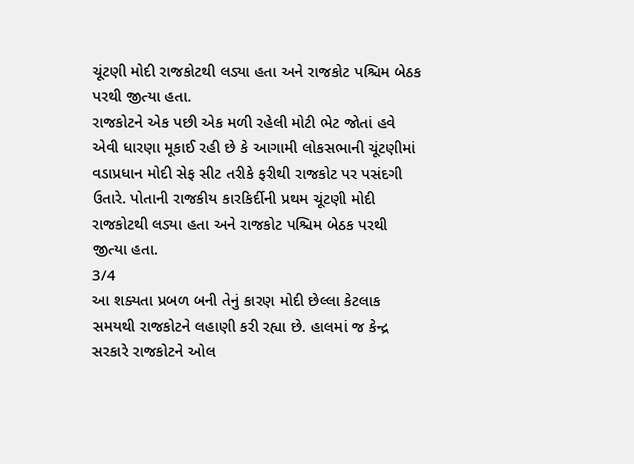ચૂંટણી મોદી રાજકોટથી લડ્યા હતા અને રાજકોટ પશ્ચિમ બેઠક પરથી જીત્યા હતા.
રાજકોટને એક પછી એક મળી રહેલી મોટી ભેટ જોતાં હવે એવી ધારણા મૂકાઈ રહી છે કે આગામી લોકસભાની ચૂંટણીમાં વડાપ્રધાન મોદી સેફ સીટ તરીકે ફરીથી રાજકોટ પર પસંદગી ઉતારે. પોતાની રાજકીય કારકિર્દીની પ્રથમ ચૂંટણી મોદી રાજકોટથી લડ્યા હતા અને રાજકોટ પશ્ચિમ બેઠક પરથી જીત્યા હતા.
3/4
આ શક્યતા પ્રબળ બની તેનું કારણ મોદી છેલ્લા કેટલાક સમયથી રાજકોટને લહાણી કરી રહ્યા છે. હાલમાં જ કેન્દ્ર સરકારે રાજકોટને ઓલ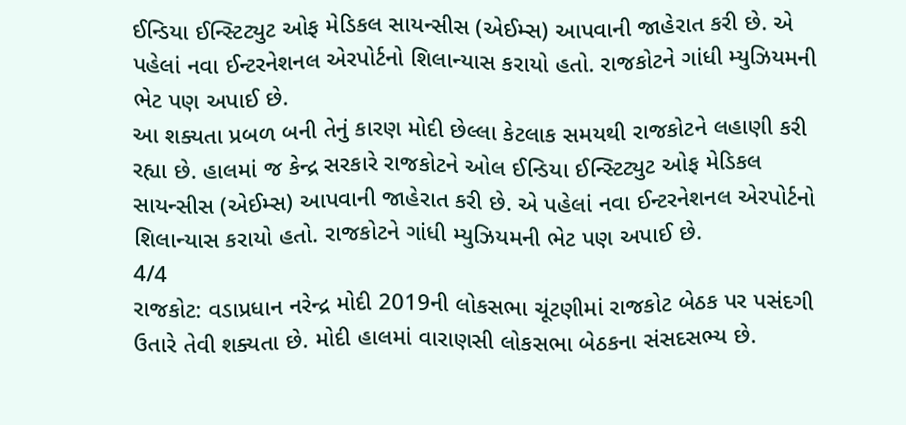ઈન્ડિયા ઈન્સ્ટિટ્યુટ ઓફ મેડિકલ સાયન્સીસ (એઈમ્સ) આપવાની જાહેરાત કરી છે. એ પહેલાં નવા ઈન્ટરનેશનલ એરપોર્ટનો શિલાન્યાસ કરાયો હતો. રાજકોટને ગાંધી મ્યુઝિયમની ભેટ પણ અપાઈ છે.
આ શક્યતા પ્રબળ બની તેનું કારણ મોદી છેલ્લા કેટલાક સમયથી રાજકોટને લહાણી કરી રહ્યા છે. હાલમાં જ કેન્દ્ર સરકારે રાજકોટને ઓલ ઈન્ડિયા ઈન્સ્ટિટ્યુટ ઓફ મેડિકલ સાયન્સીસ (એઈમ્સ) આપવાની જાહેરાત કરી છે. એ પહેલાં નવા ઈન્ટરનેશનલ એરપોર્ટનો શિલાન્યાસ કરાયો હતો. રાજકોટને ગાંધી મ્યુઝિયમની ભેટ પણ અપાઈ છે.
4/4
રાજકોટ: વડાપ્રધાન નરેન્દ્ર મોદી 2019ની લોકસભા ચૂંટણીમાં રાજકોટ બેઠક પર પસંદગી ઉતારે તેવી શક્યતા છે. મોદી હાલમાં વારાણસી લોકસભા બેઠકના સંસદસભ્ય છે.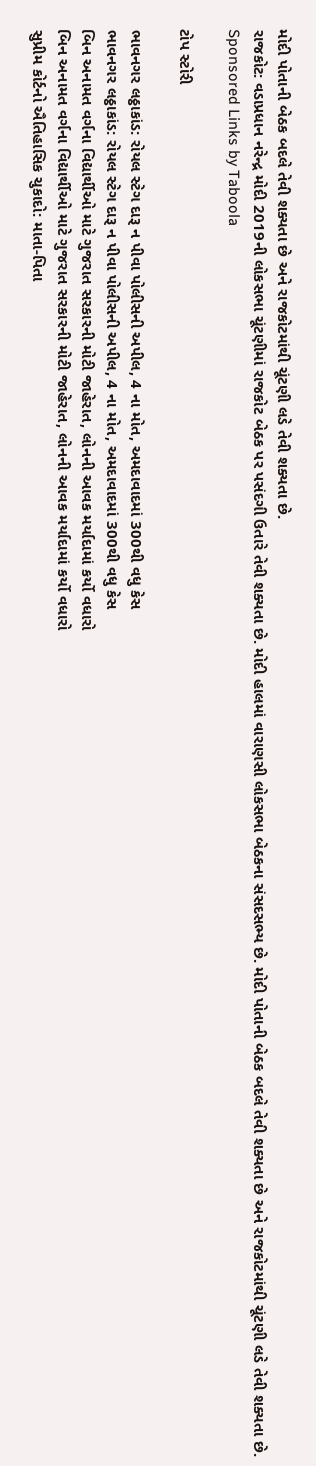મોદી પોતાની બેઠક બદલે તેવી શક્યતા છે અને રાજકોટમાંથી ચૂંટણી લડે તેવી શક્યતા છે.
રાજકોટ: વડાપ્રધાન નરેન્દ્ર મોદી 2019ની લોકસભા ચૂંટણીમાં રાજકોટ બેઠક પર પસંદગી ઉતારે તેવી શક્યતા છે. મોદી હાલમાં વારાણસી લોકસભા બેઠકના સંસદસભ્ય છે. મોદી પોતાની બેઠક બદલે તેવી શક્યતા છે અને રાજકોટમાંથી ચૂંટણી લડે તેવી શક્યતા છે.
Sponsored Links by Taboola

ટોપ સ્ટોરી

ભાવનગર લઠ્ઠાકાંડ: રોયલ સ્ટેગ દારૂ ન પીવા પોલીસની અપીલ, 4 ના મોત, અમદાવાદમાં 300થી વધુ કેસ
ભાવનગર લઠ્ઠાકાંડ: રોયલ સ્ટેગ દારૂ ન પીવા પોલીસની અપીલ, 4 ના મોત, અમદાવાદમાં 300થી વધુ કેસ
બિન અનામત વર્ગના વિદ્યાર્થીઓ માટે ગુજરાત સરકારની મોટી જાહેરાત, લોનની આવક મર્યાદામાં કર્યો વધારો
બિન અનામત વર્ગના વિદ્યાર્થીઓ માટે ગુજરાત સરકારની મોટી જાહેરાત, લોનની આવક મર્યાદામાં કર્યો વધારો
સુપ્રીમ કોર્ટનો ઐતિહાસિક ચુકાદો: માતા-પિતા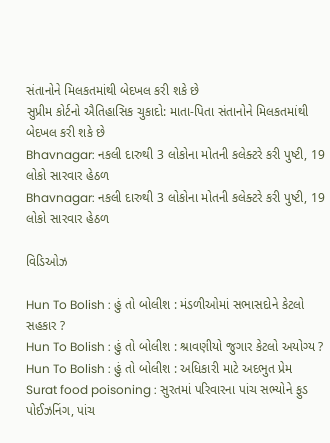સંતાનોને મિલકતમાંથી બેદખલ કરી શકે છે
સુપ્રીમ કોર્ટનો ઐતિહાસિક ચુકાદો: માતા-પિતા સંતાનોને મિલકતમાંથી બેદખલ કરી શકે છે
Bhavnagar: નકલી દારુથી 3 લોકોના મોતની કલેક્ટરે કરી પુષ્ટી, 19 લોકો સારવાર હેઠળ
Bhavnagar: નકલી દારુથી 3 લોકોના મોતની કલેક્ટરે કરી પુષ્ટી, 19 લોકો સારવાર હેઠળ

વિડિઓઝ

Hun To Bolish : હું તો બોલીશ : મંડળીઓમાં સભાસદોને કેટલો સહકાર ?
Hun To Bolish : હું તો બોલીશ : શ્રાવણીયો જુગાર કેટલો અયોગ્ય ?
Hun To Bolish : હું તો બોલીશ : અધિકારી માટે અદભુત પ્રેમ
Surat food poisoning : સુરતમાં પરિવારના પાંચ સભ્યોને ફુડ પોઈઝનિંગ, પાંચ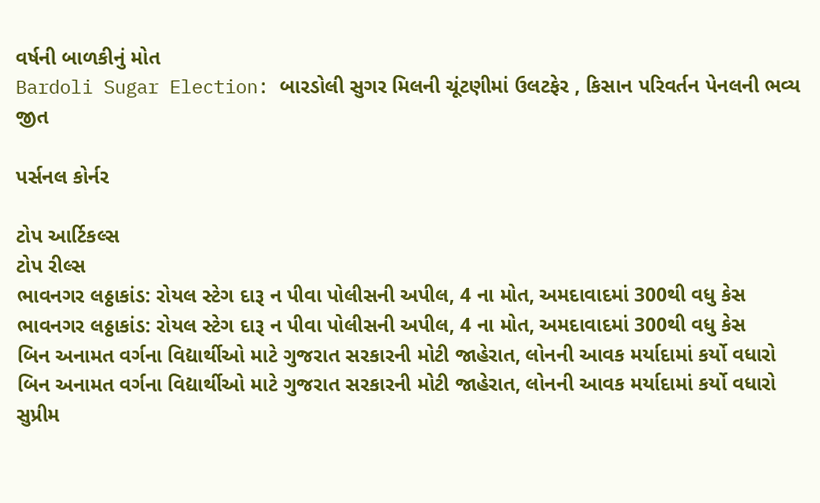વર્ષની બાળકીનું મોત
Bardoli Sugar Election: બારડોલી સુગર મિલની ચૂંટણીમાં ઉલટફેર , કિસાન પરિવર્તન પેનલની ભવ્ય જીત

પર્સનલ કોર્નર

ટોપ આર્ટિકલ્સ
ટોપ રીલ્સ
ભાવનગર લઠ્ઠાકાંડ: રોયલ સ્ટેગ દારૂ ન પીવા પોલીસની અપીલ, 4 ના મોત, અમદાવાદમાં 300થી વધુ કેસ
ભાવનગર લઠ્ઠાકાંડ: રોયલ સ્ટેગ દારૂ ન પીવા પોલીસની અપીલ, 4 ના મોત, અમદાવાદમાં 300થી વધુ કેસ
બિન અનામત વર્ગના વિદ્યાર્થીઓ માટે ગુજરાત સરકારની મોટી જાહેરાત, લોનની આવક મર્યાદામાં કર્યો વધારો
બિન અનામત વર્ગના વિદ્યાર્થીઓ માટે ગુજરાત સરકારની મોટી જાહેરાત, લોનની આવક મર્યાદામાં કર્યો વધારો
સુપ્રીમ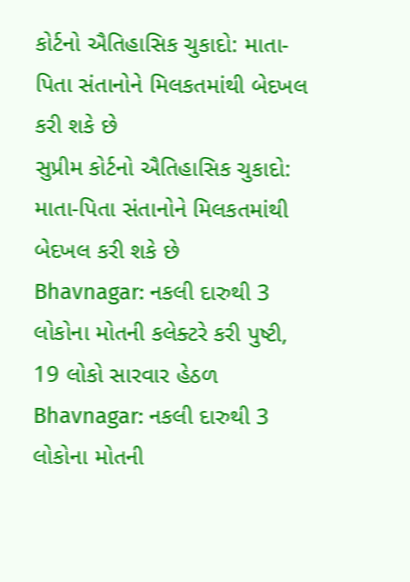કોર્ટનો ઐતિહાસિક ચુકાદો: માતા-પિતા સંતાનોને મિલકતમાંથી બેદખલ કરી શકે છે
સુપ્રીમ કોર્ટનો ઐતિહાસિક ચુકાદો: માતા-પિતા સંતાનોને મિલકતમાંથી બેદખલ કરી શકે છે
Bhavnagar: નકલી દારુથી 3 લોકોના મોતની કલેક્ટરે કરી પુષ્ટી, 19 લોકો સારવાર હેઠળ
Bhavnagar: નકલી દારુથી 3 લોકોના મોતની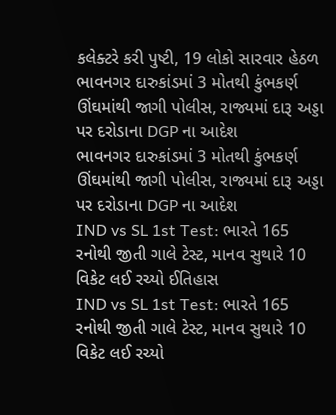કલેક્ટરે કરી પુષ્ટી, 19 લોકો સારવાર હેઠળ
ભાવનગર દારુકાંડમાં 3 મોતથી કુંભકર્ણ ઊંઘમાંથી જાગી પોલીસ, રાજ્યમાં દારૂ અડ્ડા પર દરોડાના DGP ના આદેશ
ભાવનગર દારુકાંડમાં 3 મોતથી કુંભકર્ણ ઊંઘમાંથી જાગી પોલીસ, રાજ્યમાં દારૂ અડ્ડા પર દરોડાના DGP ના આદેશ
IND vs SL 1st Test: ભારતે 165 રનોથી જીતી ગાલે ટેસ્ટ, માનવ સુથારે 10 વિકેટ લઈ રચ્યો ઈતિહાસ
IND vs SL 1st Test: ભારતે 165 રનોથી જીતી ગાલે ટેસ્ટ, માનવ સુથારે 10 વિકેટ લઈ રચ્યો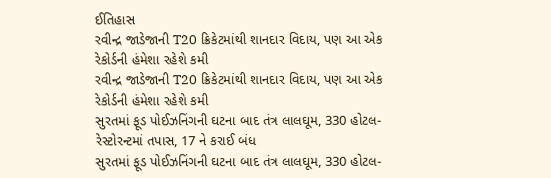ઈતિહાસ
રવીન્દ્ર જાડેજાની T20 ક્રિકેટમાંથી શાનદાર વિદાય, પણ આ એક રેકોર્ડની હંમેશા રહેશે કમી
રવીન્દ્ર જાડેજાની T20 ક્રિકેટમાંથી શાનદાર વિદાય, પણ આ એક રેકોર્ડની હંમેશા રહેશે કમી
સુરતમાં ફૂડ પોઈઝનિંગની ઘટના બાદ તંત્ર લાલઘૂમ, 330 હોટલ-રેસ્ટોરન્ટમાં તપાસ, 17 ને કરાઈ બંધ
સુરતમાં ફૂડ પોઈઝનિંગની ઘટના બાદ તંત્ર લાલઘૂમ, 330 હોટલ-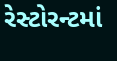રેસ્ટોરન્ટમાં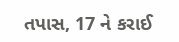તપાસ, 17 ને કરાઈ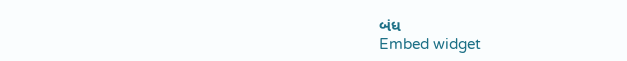બંધ
Embed widget